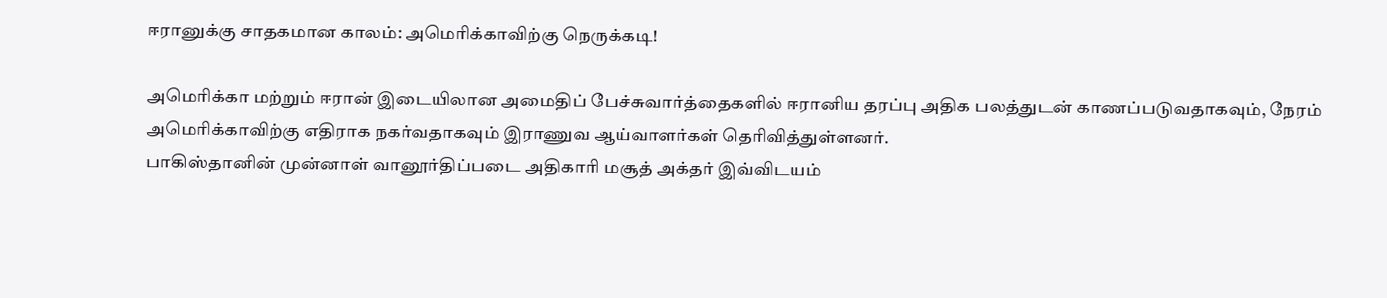ஈரானுக்கு சாதகமான காலம்: அமெரிக்காவிற்கு நெருக்கடி!

அமெரிக்கா மற்றும் ஈரான் இடையிலான அமைதிப் பேச்சுவார்த்தைகளில் ஈரானிய தரப்பு அதிக பலத்துடன் காணப்படுவதாகவும், நேரம் அமெரிக்காவிற்கு எதிராக நகர்வதாகவும் இராணுவ ஆய்வாளர்கள் தெரிவித்துள்ளனர்.
பாகிஸ்தானின் முன்னாள் வானூர்திப்படை அதிகாரி மசூத் அக்தர் இவ்விடயம்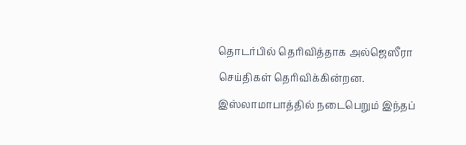தொடர்பில் தெரிவித்தாக அல்ஜெஸீரா செய்திகள் தெரிவிக்கின்றன.
இஸ்லாமாபாத்தில் நடைபெறும் இந்தப்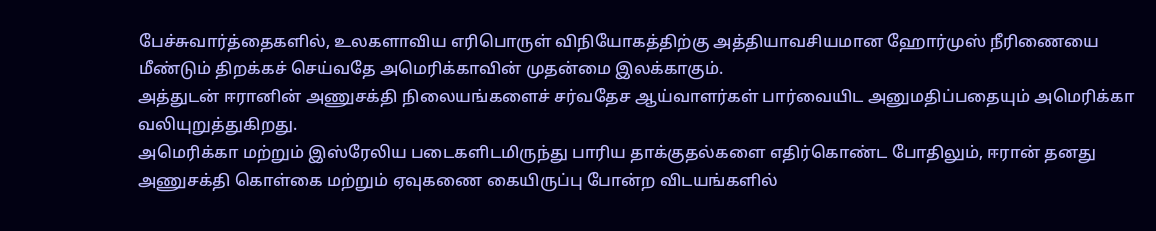பேச்சுவார்த்தைகளில், உலகளாவிய எரிபொருள் விநியோகத்திற்கு அத்தியாவசியமான ஹோர்முஸ் நீரிணையை மீண்டும் திறக்கச் செய்வதே அமெரிக்காவின் முதன்மை இலக்காகும்.
அத்துடன் ஈரானின் அணுசக்தி நிலையங்களைச் சர்வதேச ஆய்வாளர்கள் பார்வையிட அனுமதிப்பதையும் அமெரிக்கா வலியுறுத்துகிறது.
அமெரிக்கா மற்றும் இஸ்ரேலிய படைகளிடமிருந்து பாரிய தாக்குதல்களை எதிர்கொண்ட போதிலும், ஈரான் தனது அணுசக்தி கொள்கை மற்றும் ஏவுகணை கையிருப்பு போன்ற விடயங்களில்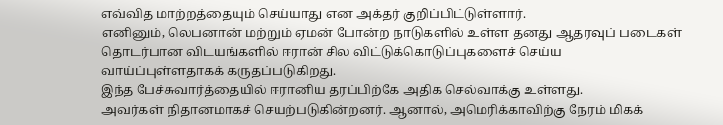எவ்வித மாற்றத்தையும் செய்யாது என அக்தர் குறிப்பிட்டுள்ளார்.
எனினும், லெபனான் மற்றும் ஏமன் போன்ற நாடுகளில் உள்ள தனது ஆதரவுப் படைகள் தொடர்பான விடயங்களில் ஈரான் சில விட்டுக்கொடுப்புகளைச் செய்ய வாய்ப்புள்ளதாகக் கருதப்படுகிறது.
இந்த பேச்சுவார்த்தையில் ஈரானிய தரப்பிற்கே அதிக செல்வாக்கு உள்ளது.
அவர்கள் நிதானமாகச் செயற்படுகின்றனர். ஆனால், அமெரிக்காவிற்கு நேரம் மிகக்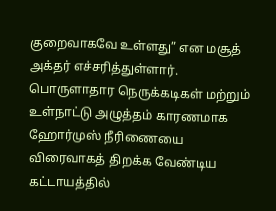குறைவாகவே உள்ளது” என மசூத் அக்தர் எச்சரித்துள்ளார்.
பொருளாதார நெருக்கடிகள் மற்றும் உள்நாட்டு அழுத்தம் காரணமாக ஹோர்முஸ் நீரிணையை விரைவாகத் திறக்க வேண்டிய கட்டாயத்தில்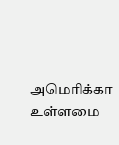அமெரிக்கா உள்ளமை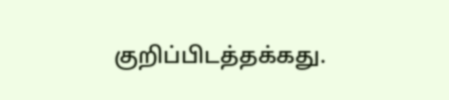குறிப்பிடத்தக்கது.